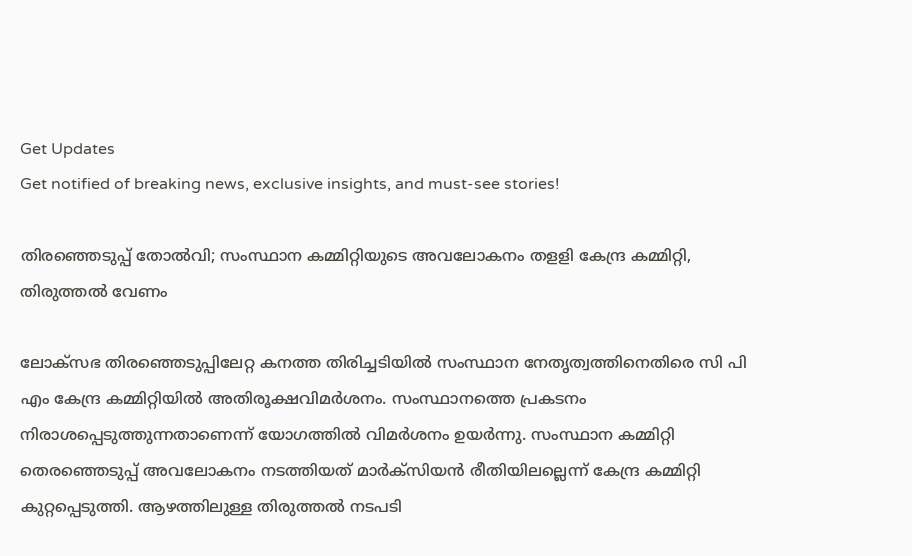Get Updates
Get notified of breaking news, exclusive insights, and must-see stories!

തിരഞ്ഞെടുപ്പ് തോൽവി; സംസ്ഥാന കമ്മിറ്റിയുടെ അവലോകനം തളളി കേന്ദ്ര കമ്മിറ്റി, തിരുത്തൽ വേണം

ലോക്സഭ തിരഞ്ഞെടുപ്പിലേറ്റ കനത്ത തിരിച്ചടിയിൽ സംസ്ഥാന നേതൃത്വത്തിനെതിരെ സി പി എം കേന്ദ്ര കമ്മിറ്റിയിൽ അതിരൂക്ഷവിമർശനം. സംസ്ഥാനത്തെ പ്രകടനം നിരാശപ്പെടുത്തുന്നതാണെന്ന് യോഗത്തിൽ വിമർശനം ഉയർന്നു. സംസ്ഥാന കമ്മിറ്റി തെരഞ്ഞെടുപ്പ് അവലോകനം നടത്തിയത് മാർക്സിയൻ രീതിയിലല്ലെന്ന് കേന്ദ്ര കമ്മിറ്റി കുറ്റപ്പെടുത്തി. ആഴത്തിലുള്ള തിരുത്തൽ നടപടി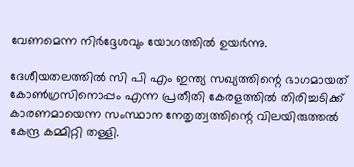വേണമെന്ന നിർദ്ദേശവും യോഗത്തിൽ ഉയർന്നു.

ദേശീയതലത്തിൽ സി പി എം ഇന്ത്യ സഖ്യത്തിന്റെ ഭാഗമായത് കോൺഗ്രസിനൊപ്പം എന്ന പ്രതീതി കേരളത്തിൽ തിരിച്ചടിക്ക് കാരണമായെന്ന സംസ്ഥാന നേതൃത്വത്തിന്റെ വിലയിരുത്തൽ കേന്ദ്ര കമ്മിറ്റി തള്ളി.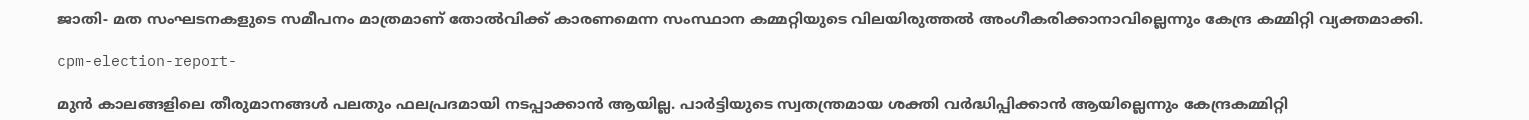ജാതി- മത സംഘടനകളുടെ സമീപനം മാത്രമാണ് തോൽവിക്ക് കാരണമെന്ന സംസ്ഥാന കമ്മറ്റിയുടെ വിലയിരുത്തൽ അംഗീകരിക്കാനാവില്ലെന്നും കേന്ദ്ര കമ്മിറ്റി വ്യക്തമാക്കി.

cpm-election-report-

മുൻ കാലങ്ങളിലെ തീരുമാനങ്ങൾ പലതും ഫലപ്രദമായി നടപ്പാക്കാൻ ആയില്ല. പാർട്ടിയുടെ സ്വതന്ത്രമായ ശക്തി വർദ്ധിപ്പിക്കാൻ ആയില്ലെന്നും കേന്ദ്രകമ്മിറ്റി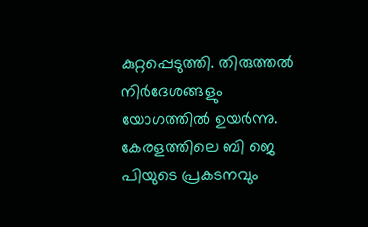കുറ്റപ്പെടുത്തി. തിരുത്തല്‍ നിര്‍ദേശങ്ങളും യോഗത്തിൽ ഉയര്‍ന്നു. കേരളത്തിലെ ബി ജെ പിയുടെ പ്രകടനവും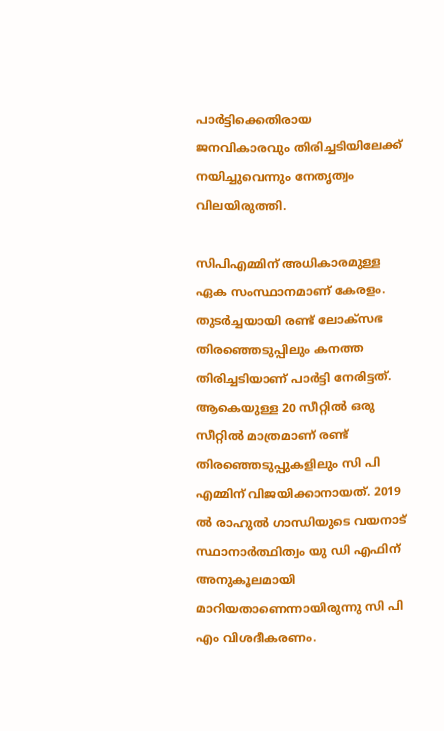പാര്‍ട്ടിക്കെതിരായ ജനവികാരവും തിരിച്ചടിയിലേക്ക് നയിച്ചുവെന്നും നേതൃത്വം വിലയിരുത്തി.

സിപിഎമ്മിന് അധികാരമുള്ള ഏക സംസ്ഥാനമാണ് കേരളം. തുടർച്ചയായി രണ്ട് ലോക്സഭ തിരഞ്ഞെടുപ്പിലും കനത്ത തിരിച്ചടിയാണ് പാർട്ടി നേരിട്ടത്. ആകെയുള്ള 20 സീറ്റിൽ ഒരു സീറ്റിൽ മാത്രമാണ് രണ്ട് തിരഞ്ഞെടുപ്പുകളിലും സി പി എമ്മിന് വിജയിക്കാനായത്. 2019 ൽ രാഹുൽ ഗാന്ധിയുടെ വയനാട് സ്ഥാനാർത്ഥിത്വം യു ഡി എഫിന് അനുകൂലമായി മാറിയതാണെന്നായിരുന്നു സി പി എം വിശദീകരണം.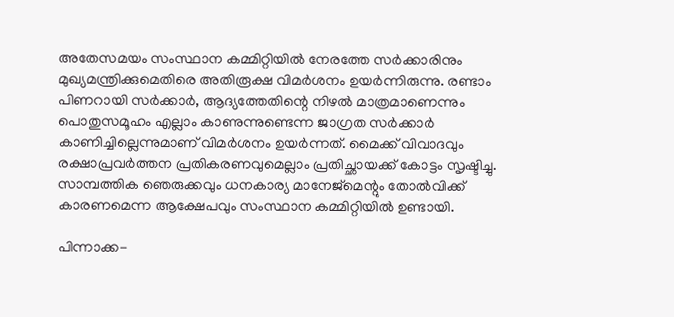അതേസമയം സംസ്ഥാന കമ്മിറ്റിയിൽ നേരത്തേ സർക്കാരിനും മുഖ്യമന്ത്രിക്കുമെതിരെ അതിരൂക്ഷ വിമർശനം ഉയർന്നിരുന്നു. രണ്ടാം പിണറായി സർക്കാർ, ആദ്യത്തേതിന്റെ നിഴൽ മാത്രമാണെന്നും പൊതുസമൂഹം എല്ലാം കാണുന്നുണ്ടെന്ന ജാഗ്രത സർക്കാർ കാണിച്ചില്ലെന്നുമാണ് വിമർശനം ഉയർന്നത്. മൈക്ക് വിവാദവും രക്ഷാപ്രവർത്തന പ്രതികരണവുമെല്ലാം പ്രതിച്ഛായക്ക് കോട്ടം സൃഷ്ടിച്ചു. സാമ്പത്തിക ഞെരുക്കവും ധനകാര്യ മാനേജ്മെന്റും തോൽവിക്ക് കാരണമെന്ന ആക്ഷേപവും സംസ്ഥാന കമ്മിറ്റിയിൽ ഉണ്ടായി.

പിന്നാക്ക-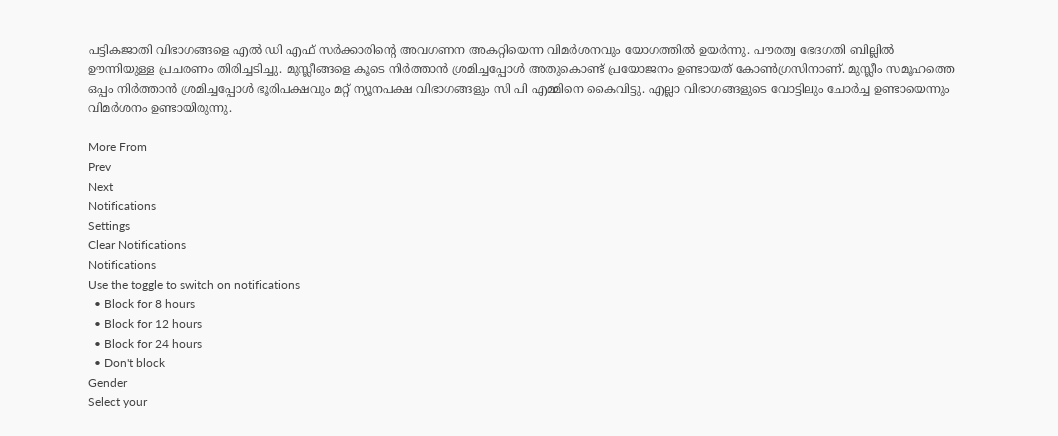പട്ടികജാതി വിഭാഗങ്ങളെ എൽ ഡി എഫ് സർക്കാരിന്റെ അവഗണന അകറ്റിയെന്ന വിമർശനവും യോഗത്തിൽ ഉയർന്നു. പൗരത്വ ഭേദഗതി ബില്ലിൽ ഊന്നിയുള്ള പ്രചരണം തിരിച്ചടിച്ചു. മുസ്ലീങ്ങളെ കൂടെ നിർത്താൻ ശ്രമിച്ചപ്പോൾ അതുകൊണ്ട് പ്രയോജനം ഉണ്ടായത് കോൺഗ്രസിനാണ്. മുസ്ലീം സമൂഹത്തെ ഒപ്പം നിർത്താൻ ശ്രമിച്ചപ്പോൾ ഭൂരിപക്ഷവും മറ്റ് ന്യൂനപക്ഷ വിഭാഗങ്ങളും സി പി എമ്മിനെ കൈവിട്ടു. എല്ലാ വിഭാഗങ്ങളുടെ വോട്ടിലും ചോർച്ച ഉണ്ടായെന്നും വിമർശനം ഉണ്ടായിരുന്നു.

More From
Prev
Next
Notifications
Settings
Clear Notifications
Notifications
Use the toggle to switch on notifications
  • Block for 8 hours
  • Block for 12 hours
  • Block for 24 hours
  • Don't block
Gender
Select your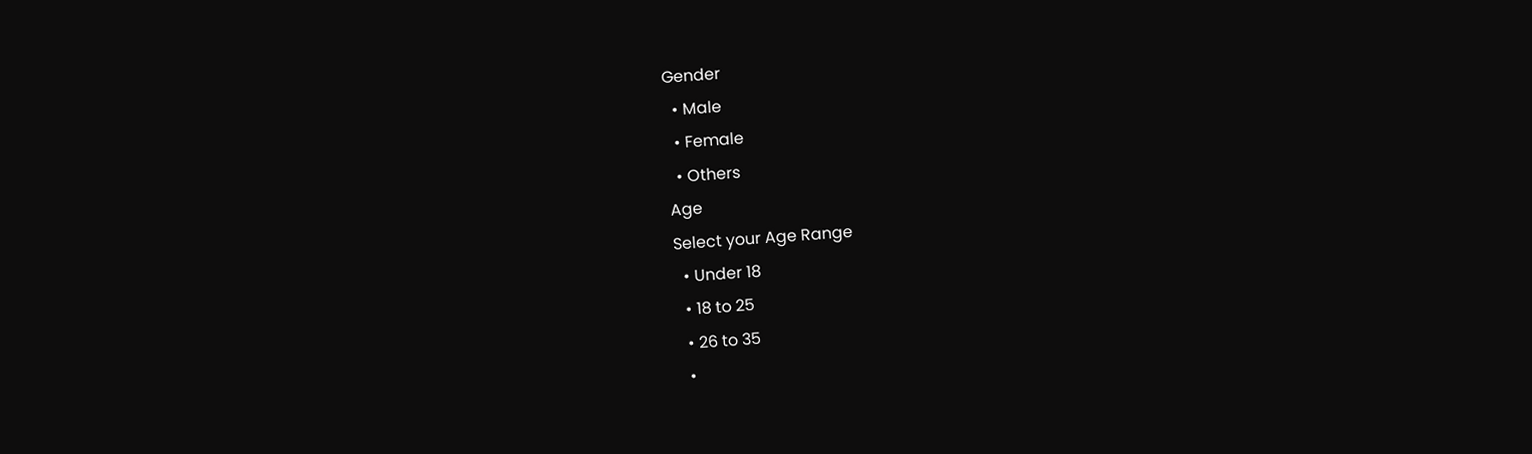Gender
  • Male
  • Female
  • Others
Age
Select your Age Range
  • Under 18
  • 18 to 25
  • 26 to 35
  •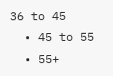36 to 45
  • 45 to 55
  • 55+